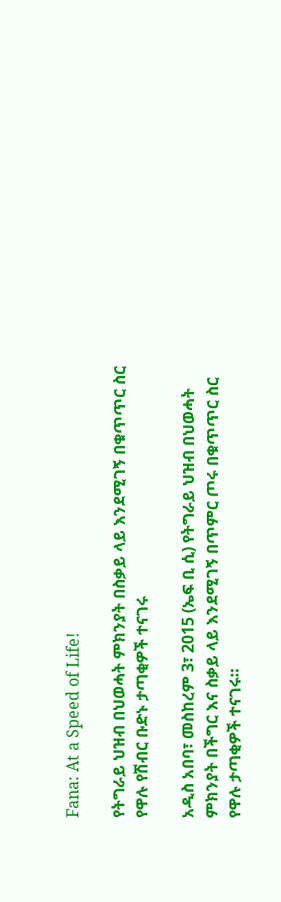Fana: At a Speed of Life!

የትግራይ ህዝብ በህወሓት ምክንያት በስቃይ ላይ እንደሚገኝ በቁጥጥር ስር የዋሉ የሽብር ቡድኑ ታጣቂዎች ተናገሩ

አዲስ አበባ፣ መስከረም 3፣ 2015 (ኤፍ ቢ ሲ) የትግራይ ህዝብ በህወሓት ምክንያት በችግር እና ስቃይ ላይ እንደሚገኝ በጥምር ጦሩ በቁጥጥር ስር የዋሉ ታጣቂዎች ተናገሩ።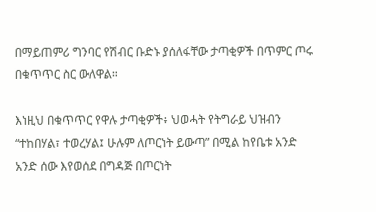በማይጠምሪ ግንባር የሽብር ቡድኑ ያሰለፋቸው ታጣቂዎች በጥምር ጦሩ በቁጥጥር ስር ውለዋል።

እነዚህ በቁጥጥር የዋሉ ታጣቂዎች፥ ህወሓት የትግራይ ህዝብን “ተከበሃል፣ ተወረሃል፤ ሁሉም ለጦርነት ይውጣ” በሚል ከየቤቱ አንድ አንድ ሰው እየወሰደ በግዳጅ በጦርነት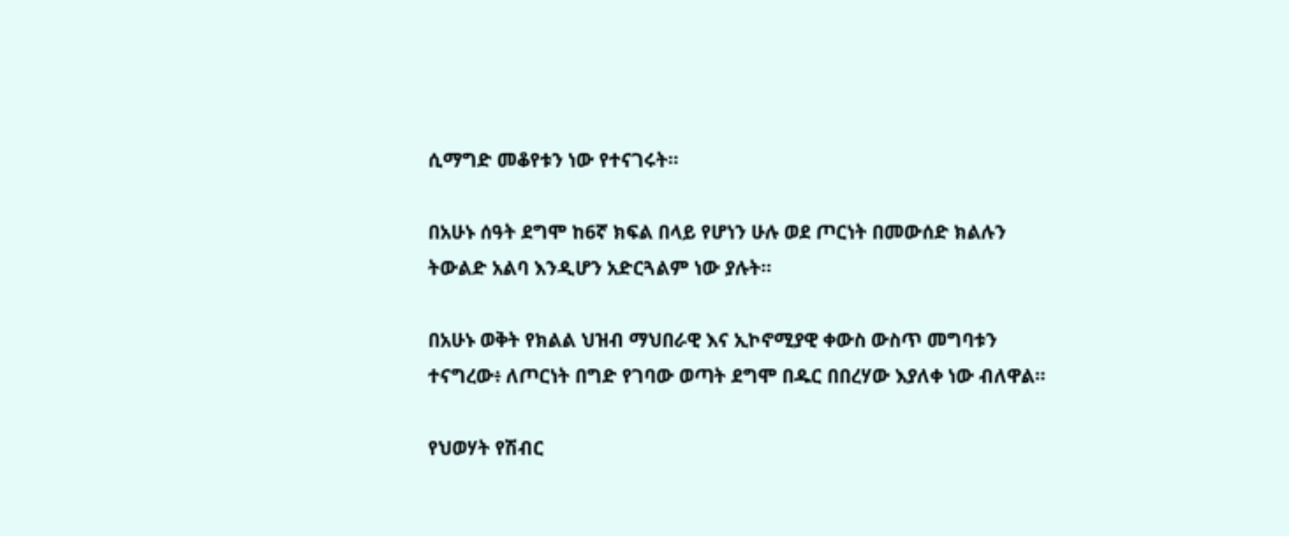ሲማግድ መቆየቱን ነው የተናገሩት።

በአሁኑ ሰዓት ደግሞ ከ6ኛ ክፍል በላይ የሆነን ሁሉ ወደ ጦርነት በመውሰድ ክልሉን ትውልድ አልባ እንዲሆን አድርጓልም ነው ያሉት።

በአሁኑ ወቅት የክልል ህዝብ ማህበራዊ እና ኢኮኖሚያዊ ቀውስ ውስጥ መግባቱን ተናግረው፥ ለጦርነት በግድ የገባው ወጣት ደግሞ በዱር በበረሃው እያለቀ ነው ብለዋል።

የህወሃት የሽብር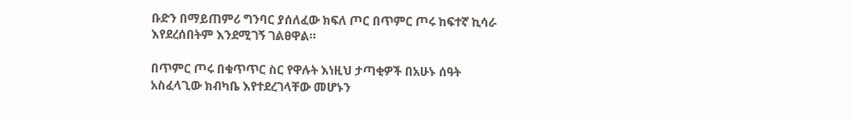ቡድን በማይጠምሪ ግንባር ያሰለፈው ክፍለ ጦር በጥምር ጦሩ ከፍተኛ ኪሳራ እየደረሰበትም እንደሚገኝ ገልፀዋል።

በጥምር ጦሩ በቁጥጥር ስር የዋሉት እነዚህ ታጣቂዎች በአሁኑ ሰዓት አስፈላጊው ክብካቤ እየተደረገላቸው መሆኑን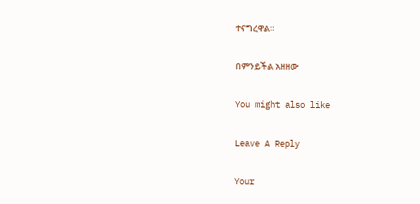ተናግረዋል።

በምንይችል አዘዘው

You might also like

Leave A Reply

Your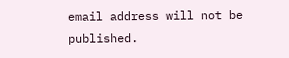email address will not be published.